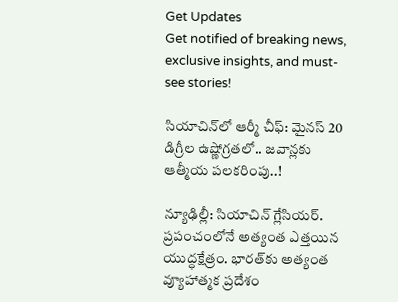Get Updates
Get notified of breaking news, exclusive insights, and must-see stories!

సియాచిన్‌లో ఆర్మీ చీఫ్: మైనస్ 20 డిగ్రీల ఉష్ణోగ్రతలో.. జవాన్లకు ఆత్మీయ పలకరింపు..!

న్యూఢిల్లీ: సియాచిన్ గ్లేసియర్. ప్రపంచంలోనే అత్యంత ఎత్తయిన యుద్ధక్షేత్రం. భారత్‌కు అత్యంత వ్యూహాత్మక ప్రదేశం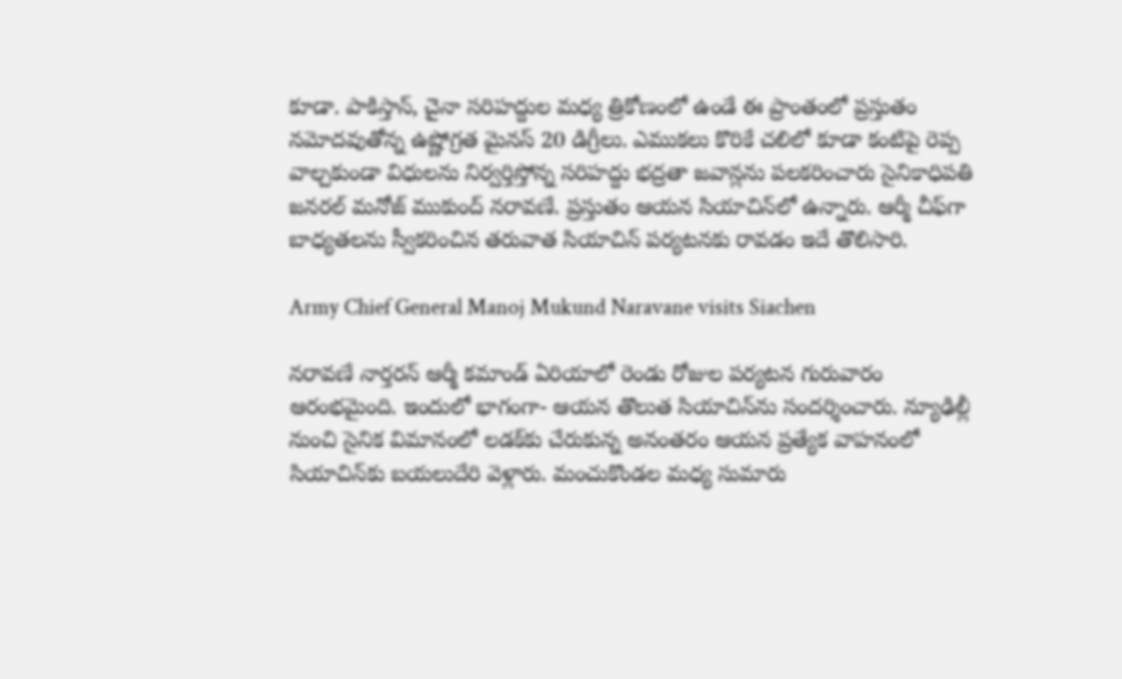కూడా. పాకిస్తాన్, చైనా సరిహద్దుల మధ్య త్రికోణంలో ఉండే ఈ ప్రాంతంలో ప్రస్తుతం నమోదవుతోన్న ఉష్ణోగ్రత మైనస్ 20 డిగ్రీలు. ఎముకలు కొరికే చలిలో కూడా కంటిపై రెప్ప వాల్చకుండా విధులను నిర్వర్తిస్తోన్న సరిహద్దు భద్రతా జవాన్లను పలకరించారు సైనికాధిపతి జనరల్ మనోజ్ ముకుంద్ నరావణే. ప్రస్తుతం ఆయన సియాచిన్‌లో ఉన్నారు. ఆర్మీ చీఫ్‌గా బాధ్యతలను స్వీకరించిన తరువాత సియాచిన్ పర్యటనకు రావడం ఇదే తొలిసారి.

Army Chief General Manoj Mukund Naravane visits Siachen

నరావణే నార్తరన్ ఆర్మీ కమాండ్ ఏరియాలో రెండు రోజుల పర్యటన గురువారం ఆరంభమైంది. ఇందులో భాగంగా- ఆయన తొలుత సియాచిన్‌ను సందర్శించారు. న్యూఢిల్లీ నుంచి సైనిక విమానంలో లడక్‌కు చేరుకున్న అనంతరం ఆయన ప్రత్యేక వాహనంలో సియాచిన్‌కు బయలుదేరి వెళ్లారు. మంచుకొండల మధ్య సుమారు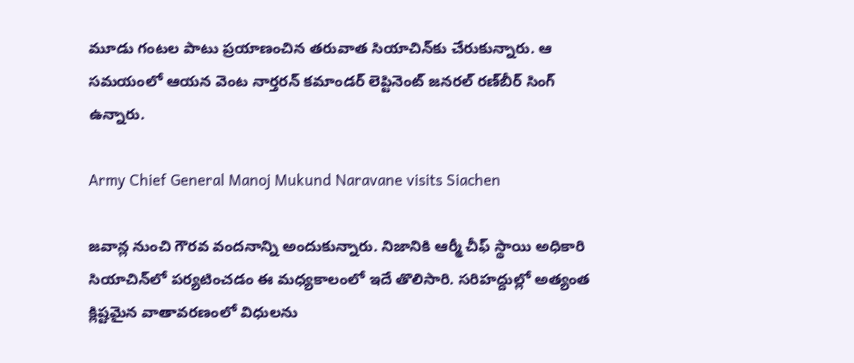మూడు గంటల పాటు ప్రయాణంచిన తరువాత సియాచిన్‌కు చేరుకున్నారు. ఆ సమయంలో ఆయన వెంట నార్తరన్ కమాండర్ లెప్టినెంట్ జనరల్ రణ్‌బీర్ సింగ్ ఉన్నారు.

Army Chief General Manoj Mukund Naravane visits Siachen

జవాన్ల నుంచి గౌరవ వందనాన్ని అందుకున్నారు. నిజానికి ఆర్మీ చీఫ్ స్థాయి అధికారి సియాచిన్‌లో పర్యటించడం ఈ మధ్యకాలంలో ఇదే తొలిసారి. సరిహద్దుల్లో అత్యంత క్లిష్టమైన వాతావరణంలో విధులను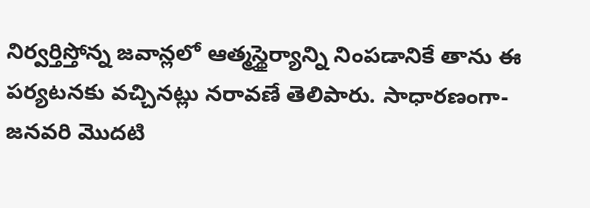నిర్వర్తిస్తోన్న జవాన్లలో ఆత్మస్థైర్యాన్ని నింపడానికే తాను ఈ పర్యటనకు వచ్చినట్లు నరావణే తెలిపారు. సాధారణంగా- జనవరి మొదటి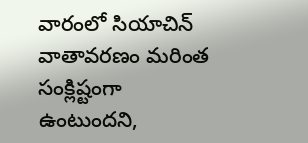వారంలో సియాచిన్ వాతావరణం మరింత సంక్లిష్టంగా ఉంటుందని,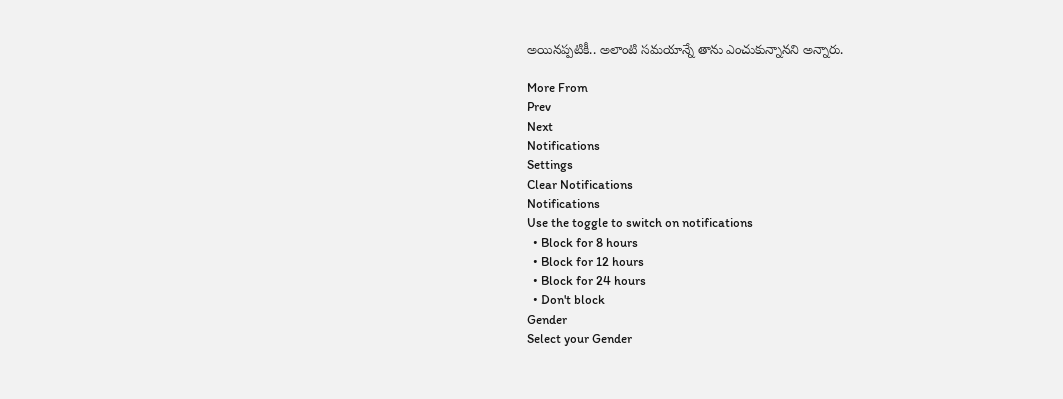అయినప్పటికీ.. అలాంటి సమయాన్నే తాను ఎంచుకున్నానని అన్నారు.

More From
Prev
Next
Notifications
Settings
Clear Notifications
Notifications
Use the toggle to switch on notifications
  • Block for 8 hours
  • Block for 12 hours
  • Block for 24 hours
  • Don't block
Gender
Select your Gender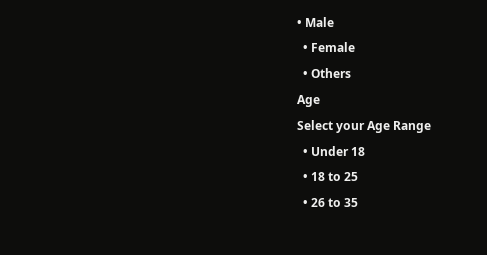• Male
  • Female
  • Others
Age
Select your Age Range
  • Under 18
  • 18 to 25
  • 26 to 35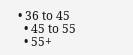• 36 to 45
  • 45 to 55
  • 55+